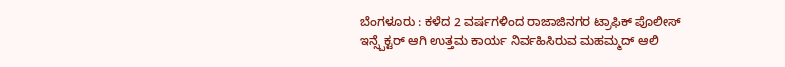ಬೆಂಗಳೂರು : ಕಳೆದ 2 ವರ್ಷಗಳಿಂದ ರಾಜಾಜಿನಗರ ಟ್ರಾಫಿಕ್ ಪೊಲೀಸ್ ಇನ್ಸ್ಪೆಕ್ಟರ್ ಆಗಿ ಉತ್ತಮ ಕಾರ್ಯ ನಿರ್ವಹಿಸಿರುವ ಮಹಮ್ಮದ್ ಆಲಿ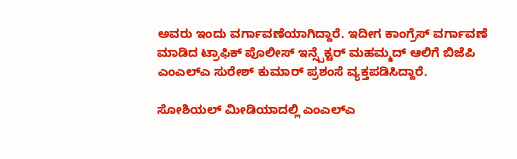ಅವರು ಇಂದು ವರ್ಗಾವಣೆಯಾಗಿದ್ದಾರೆ. ಇದೀಗ ಕಾಂಗ್ರೆಸ್ ವರ್ಗಾವಣೆ ಮಾಡಿದ ಟ್ರಾಫಿಕ್ ಪೊಲೀಸ್ ಇನ್ಸ್ಪೆಕ್ಟರ್ ಮಹಮ್ಮದ್ ಆಲಿಗೆ ಬಿಜೆಪಿ ಎಂಎಲ್ಎ ಸುರೇಶ್ ಕುಮಾರ್ ಪ್ರಶಂಸೆ ವ್ಯಕ್ತಪಡಿಸಿದ್ದಾರೆ.

ಸೋಶಿಯಲ್ ಮೀಡಿಯಾದಲ್ಲಿ ಎಂಎಲ್ಎ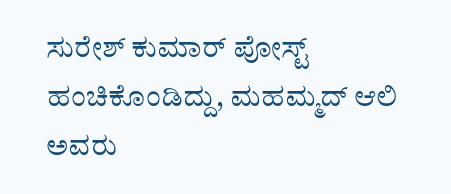ಸುರೇಶ್ ಕುಮಾರ್ ಪೋಸ್ಟ್ ಹಂಚಿಕೊಂಡಿದ್ದು, ಮಹಮ್ಮದ್ ಆಲಿ ಅವರು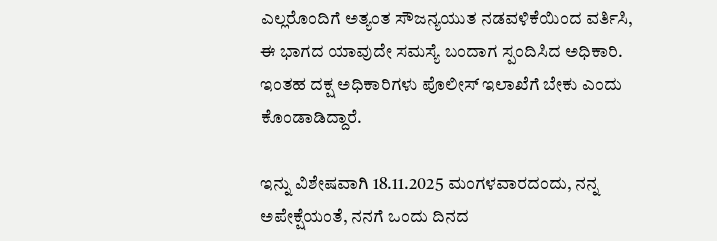ಎಲ್ಲರೊಂದಿಗೆ ಅತ್ಯಂತ ಸೌಜನ್ಯಯುತ ನಡವಳಿಕೆಯಿಂದ ವರ್ತಿಸಿ, ಈ ಭಾಗದ ಯಾವುದೇ ಸಮಸ್ಯೆ ಬಂದಾಗ ಸ್ಪಂದಿಸಿದ ಅಧಿಕಾರಿ. ಇಂತಹ ದಕ್ಷ ಅಧಿಕಾರಿಗಳು ಪೊಲೀಸ್ ಇಲಾಖೆಗೆ ಬೇಕು ಎಂದು ಕೊಂಡಾಡಿದ್ದಾರೆ.

ಇನ್ನು ವಿಶೇಷವಾಗಿ 18.11.2025 ಮಂಗಳವಾರದಂದು, ನನ್ನ ಅಪೇಕ್ಷೆಯಂತೆ, ನನಗೆ ಒಂದು ದಿನದ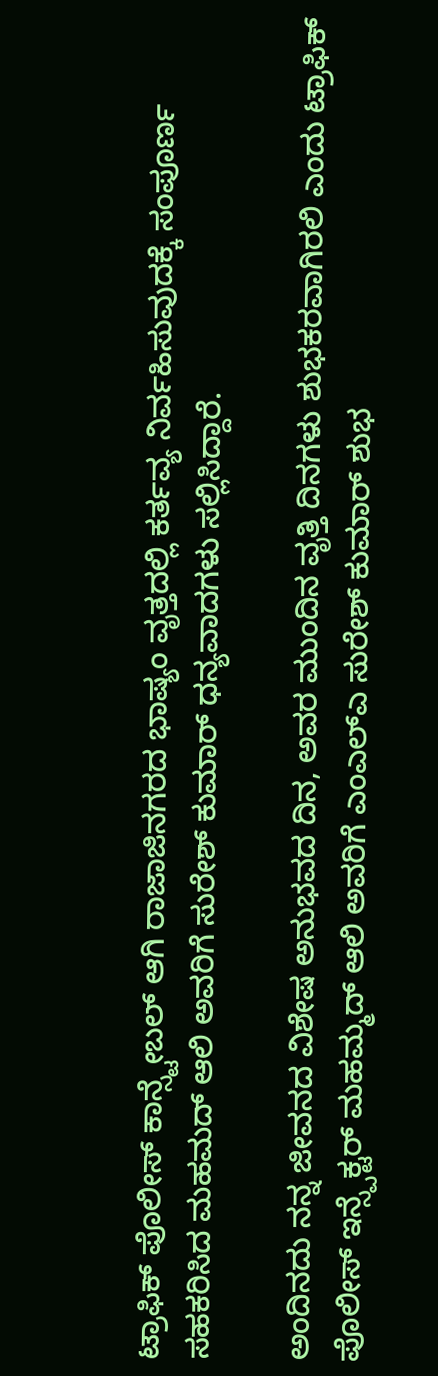ಟ್ರಾಫಿಕ್ ಪೊಲೀಸ್ ಕಾನ್ಸ್ಟೇಬಲ್ ಆಗಿ ರಾಜಾಜಿನಗರದ ಭಾಷ್ಯಂ ವೃತ್ತದಲ್ಲಿ ಕರ್ತವ್ಯ ನಿರ್ವಹಿಸುವುದಕ್ಕೆ ಸಂಪೂರ್ಣ ಸಹಕರಿಸಿದ ಮಹಮದ್ ಆಲಿ ಅವರಿಗೆ ಸುರೇಶ್ ಕುಮಾರ್ ಧನ್ಯವಾದಗಳು ಸಲ್ಲಿಸಿದ್ದಾರೆ.

ಅಂದಿನದು ನನ್ನ ಜೀವನದ ವಿಶೇಷ ಅನುಭವದ ದಿನ, ಅವರ ಮುಂದಿನ ವೃತ್ತಿ ದಿನಗಳು ಶುಭಕರವಾಗಿರಲಿ ಎಂದು ಟ್ರಾಫಿಕ್ ಪೊಲೀಸ್ ಇನ್ಸ್ಪೆಕ್ಟರ್ ಮಹಮ್ಮದ್ ಆಲಿ ಅವರಿಗೆ ಎಂಎಲ್ಎ ಸುರೇಶ್ ಕುಮಾರ್ ಶುಭ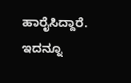ಹಾರೈಸಿದ್ದಾರೆ.
ಇದನ್ನೂ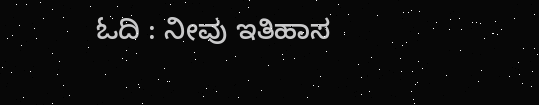ಓದಿ : ನೀವು ಇತಿಹಾಸ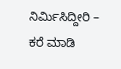ನಿರ್ಮಿಸಿದ್ದೀರಿ – ಕರೆ ಮಾಡಿ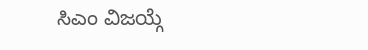ಸಿಎಂ ವಿಜಯ್ಗೆ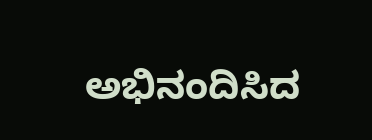ಅಭಿನಂದಿಸಿದ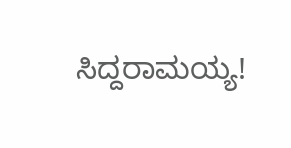ಸಿದ್ದರಾಮಯ್ಯ!